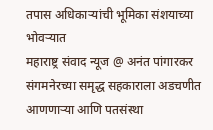तपास अधिकाऱ्यांची भूमिका संशयाच्या भोवऱ्यात
महाराष्ट्र संवाद न्यूज @ अनंत पांगारकर
संगमनेरच्या समृद्ध सहकाराला अडचणीत आणणाऱ्या आणि पतसंस्था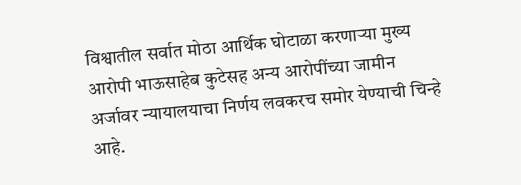विश्वातील सर्वात मोठा आर्थिक घोटाळा करणाऱ्या मुख्य आरोपी भाऊसाहेब कुटेसह अन्य आरोपींच्या जामीन अर्जावर न्यायालयाचा निर्णय लवकरच समोर येण्याची चिन्हे आहे.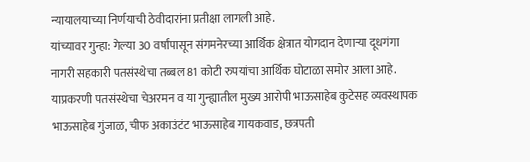न्यायालयाच्या निर्णयाची ठेवीदारांना प्रतीक्षा लागली आहे.
यांच्यावर गुन्हा: गेल्या 30 वर्षांपासून संगमनेरच्या आर्थिक क्षेत्रात योगदान देणाऱ्या दूधगंगा नागरी सहकारी पतसंस्थेचा तब्बल 81 कोटी रुपयांचा आर्थिक घोटाळा समोर आला आहे. याप्रकरणी पतसंस्थेचा चेअरमन व या गुन्ह्यातील मुख्य आरोपी भाऊसाहेब कुटेसह व्यवस्थापक भाऊसाहेब गुंजाळ, चीफ अकाउंटंट भाऊसाहेब गायकवाड, छत्रपती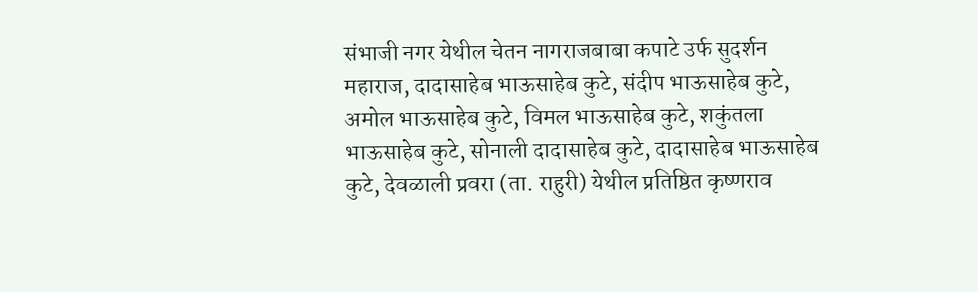संभाजी नगर येथील चेतन नागराजबाबा कपाटे उर्फ सुदर्शन महाराज, दादासाहेब भाऊसाहेब कुटे, संदीप भाऊसाहेब कुटे, अमोल भाऊसाहेब कुटे, विमल भाऊसाहेब कुटे, शकुंतला भाऊसाहेब कुटे, सोनाली दादासाहेब कुटे, दादासाहेब भाऊसाहेब कुटे, देवळाली प्रवरा (ता. राहुरी) येथील प्रतिष्ठित कृष्णराव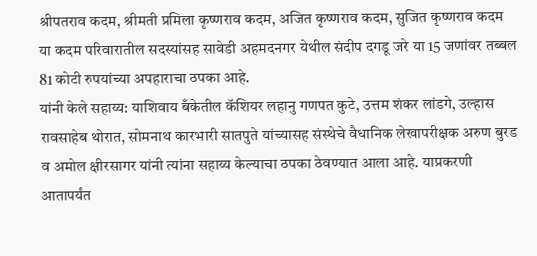श्रीपतराव कदम, श्रीमती प्रमिला कृष्णराव कदम, अजित कृष्णराव कदम, सुजित कृष्णराव कदम या कदम परिवारातील सदस्यांसह सावेडी अहमदनगर येथील संदीप दगडू जरे या 15 जणांवर तब्बल 81 कोटी रुपयांच्या अपहाराचा ठपका आहे.
यांनी केले सहाय्य: याशिवाय बँकेतील कॅशियर लहानु गणपत कुटे, उत्तम शंकर लांडगे, उल्हास रावसाहेब थोरात, सोमनाथ कारभारी सातपुते यांच्यासह संस्थेचे वैधानिक लेखापरीक्षक अरुण बुरड व अमोल क्षीरसागर यांनी त्यांना सहाय्य केल्याचा ठपका ठेवण्यात आला आहे. याप्रकरणी आतापर्यंत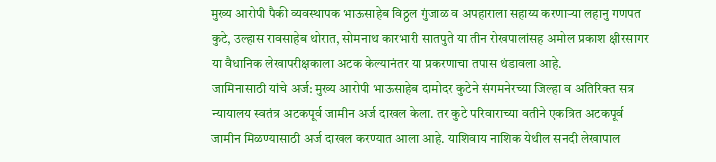मुख्य आरोपी पैकी व्यवस्थापक भाऊसाहेब विठ्ठल गुंजाळ व अपहाराला सहाय्य करणाऱ्या लहानु गणपत कुटे, उल्हास रावसाहेब थोरात, सोमनाथ कारभारी सातपुते या तीन रोखपालांसह अमोल प्रकाश क्षीरसागर या वैधानिक लेखापरीक्षकाला अटक केल्यानंतर या प्रकरणाचा तपास थंडावला आहे.
जामिनासाठी यांचे अर्ज: मुख्य आरोपी भाऊसाहेब दामोदर कुटेने संगमनेरच्या जिल्हा व अतिरिक्त सत्र न्यायालय स्वतंत्र अटकपूर्व जामीन अर्ज दाखल केला. तर कुटे परिवाराच्या वतीने एकत्रित अटकपूर्व जामीन मिळण्यासाठी अर्ज दाखल करण्यात आला आहे. याशिवाय नाशिक येथील सनदी लेखापाल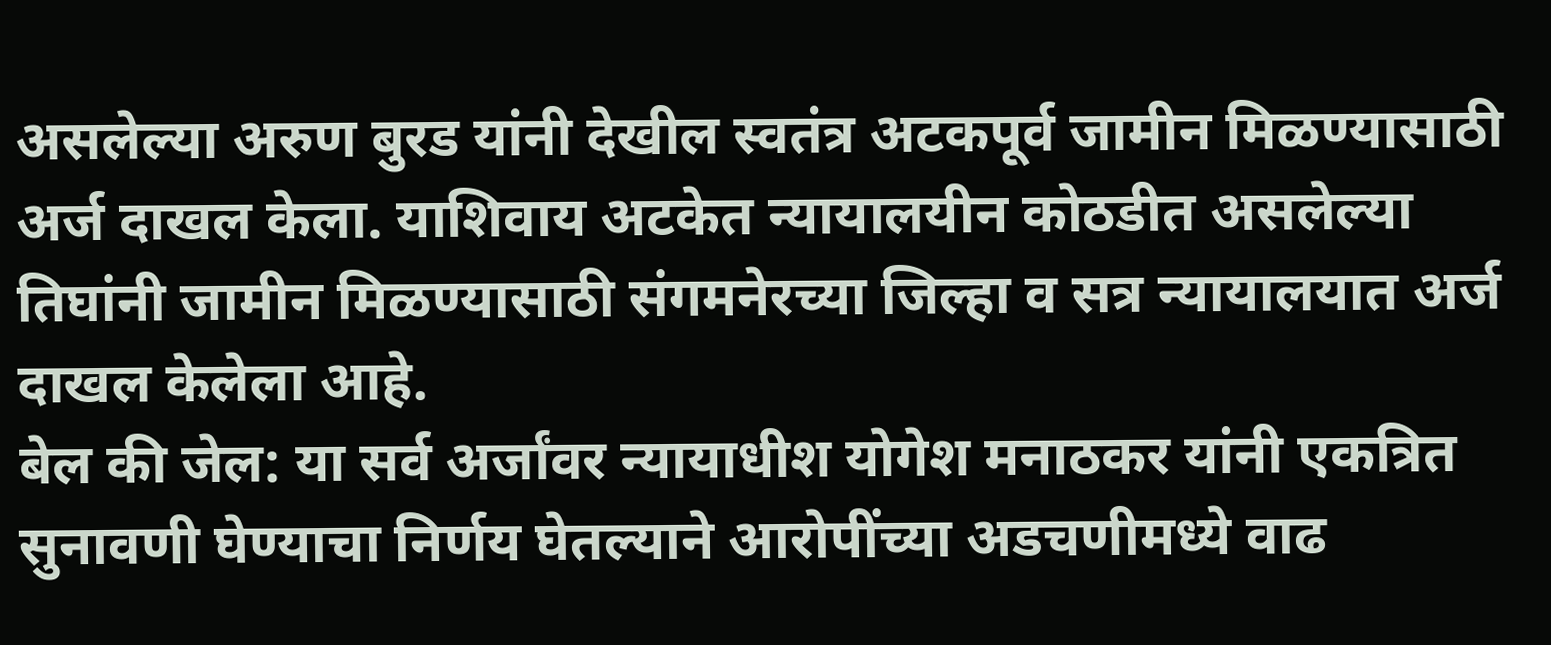असलेल्या अरुण बुरड यांनी देखील स्वतंत्र अटकपूर्व जामीन मिळण्यासाठी अर्ज दाखल केला. याशिवाय अटकेत न्यायालयीन कोठडीत असलेल्या तिघांनी जामीन मिळण्यासाठी संगमनेरच्या जिल्हा व सत्र न्यायालयात अर्ज दाखल केलेला आहे.
बेल की जेल: या सर्व अर्जांवर न्यायाधीश योगेश मनाठकर यांनी एकत्रित सुनावणी घेण्याचा निर्णय घेतल्याने आरोपींच्या अडचणीमध्ये वाढ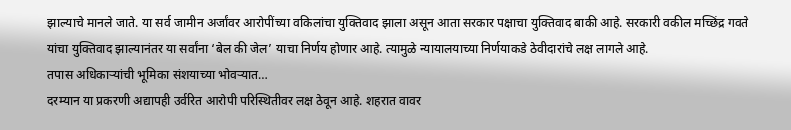झाल्याचे मानले जाते. या सर्व जामीन अर्जांवर आरोपींच्या वकिलांचा युक्तिवाद झाला असून आता सरकार पक्षाचा युक्तिवाद बाकी आहे. सरकारी वकील मच्छिंद्र गवते यांचा युक्तिवाद झाल्यानंतर या सर्वांना ‘बेल की जेल’ याचा निर्णय होणार आहे. त्यामुळे न्यायालयाच्या निर्णयाकडे ठेवीदारांचे लक्ष लागले आहे.
तपास अधिकाऱ्यांची भूमिका संशयाच्या भोवऱ्यात…
दरम्यान या प्रकरणी अद्यापही उर्वरित आरोपी परिस्थितीवर लक्ष ठेवून आहे. शहरात वावर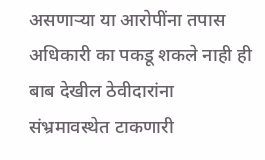असणाऱ्या या आरोपींना तपास अधिकारी का पकडू शकले नाही ही बाब देखील ठेवीदारांना संभ्रमावस्थेत टाकणारी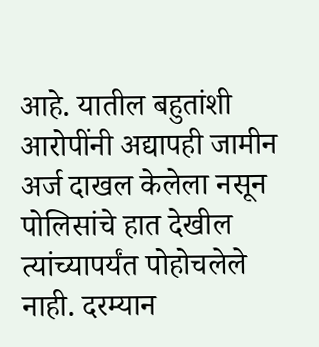आहे. यातील बहुतांशी आरोपींनी अद्यापही जामीन अर्ज दाखल केलेला नसून पोलिसांचे हात देखील त्यांच्यापर्यंत पोहोचलेले नाही. दरम्यान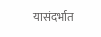यासंदर्भात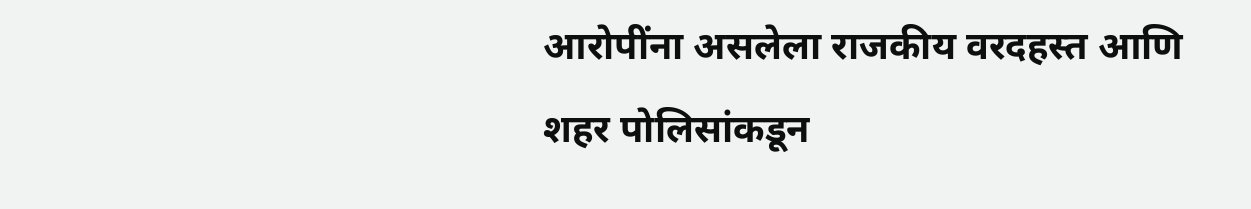आरोपींना असलेला राजकीय वरदहस्त आणि शहर पोलिसांकडून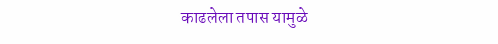काढलेला तपास यामुळे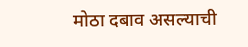मोठा दबाव असल्याची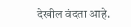देखील वंदता आहे.